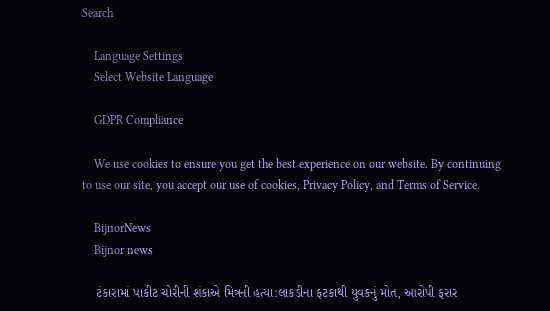Search

    Language Settings
    Select Website Language

    GDPR Compliance

    We use cookies to ensure you get the best experience on our website. By continuing to use our site, you accept our use of cookies, Privacy Policy, and Terms of Service.

    BijnorNews
    Bijnor news

    ટંકારામાં પાકીટ ચોરીની શંકાએ મિત્રની હત્યા:લાકડીના ફટકાથી યુવકનું મોત, આરોપી ફરાર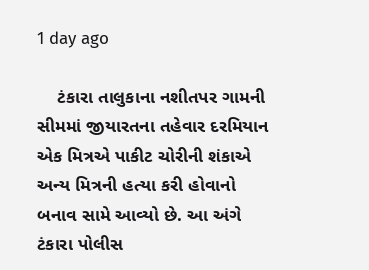1 day ago

    ટંકારા તાલુકાના નશીતપર ગામની સીમમાં જીયારતના તહેવાર દરમિયાન એક મિત્રએ પાકીટ ચોરીની શંકાએ અન્ય મિત્રની હત્યા કરી હોવાનો બનાવ સામે આવ્યો છે. આ અંગે ટંકારા પોલીસ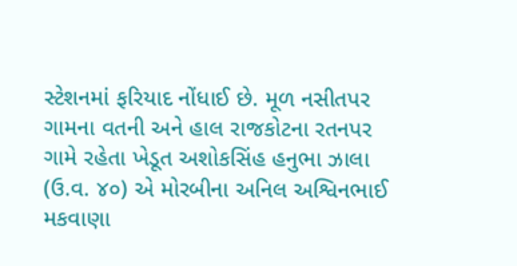સ્ટેશનમાં ફરિયાદ નોંધાઈ છે. મૂળ નસીતપર ગામના વતની અને હાલ રાજકોટના રતનપર ગામે રહેતા ખેડૂત અશોકસિંહ હનુભા ઝાલા (ઉ.વ. ૪૦) એ મોરબીના અનિલ અશ્વિનભાઈ મકવાણા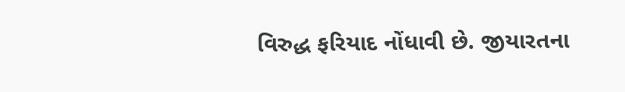વિરુદ્ધ ફરિયાદ નોંધાવી છે. જીયારતના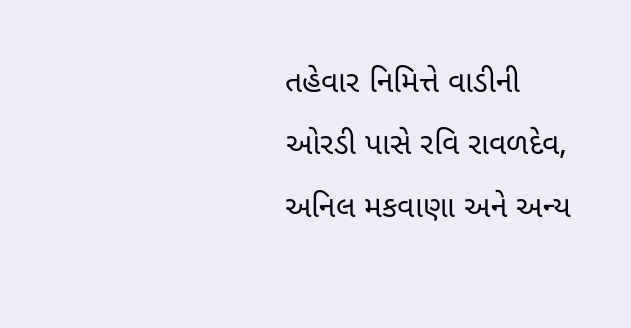તહેવાર નિમિત્તે વાડીની ઓરડી પાસે રવિ રાવળદેવ, અનિલ મકવાણા અને અન્ય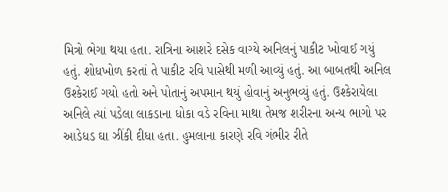મિત્રો ભેગા થયા હતા. રાત્રિના આશરે દસેક વાગ્યે અનિલનું પાકીટ ખોવાઈ ગયું હતું. શોધખોળ કરતાં તે પાકીટ રવિ પાસેથી મળી આવ્યું હતું. આ બાબતથી અનિલ ઉશ્કેરાઈ ગયો હતો અને પોતાનું અપમાન થયું હોવાનું અનુભવ્યું હતું. ઉશ્કેરાયેલા અનિલે ત્યાં પડેલા લાકડાના ધોકા વડે રવિના માથા તેમજ શરીરના અન્ય ભાગો પર આડેધડ ઘા ઝીંકી દીધા હતા. હુમલાના કારણે રવિ ગંભીર રીતે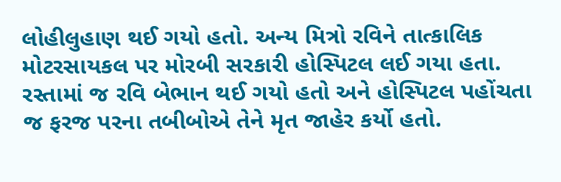લોહીલુહાણ થઈ ગયો હતો. અન્ય મિત્રો રવિને તાત્કાલિક મોટરસાયકલ પર મોરબી સરકારી હોસ્પિટલ લઈ ગયા હતા. રસ્તામાં જ રવિ બેભાન થઈ ગયો હતો અને હોસ્પિટલ પહોંચતા જ ફરજ પરના તબીબોએ તેને મૃત જાહેર કર્યો હતો.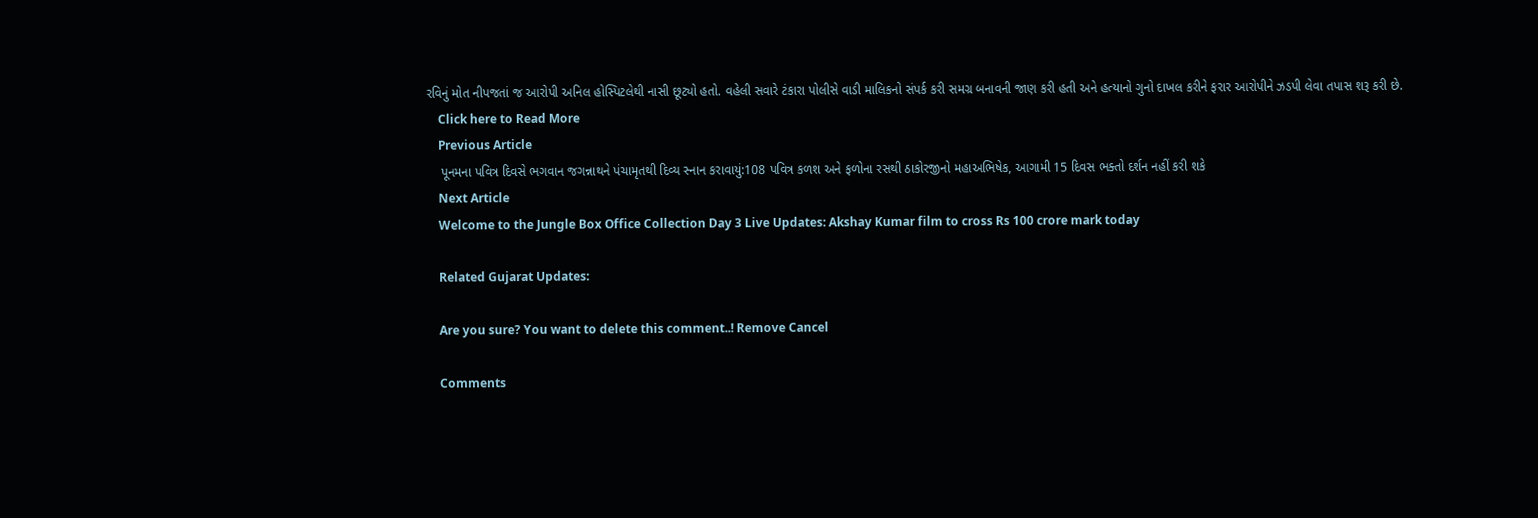રવિનું મોત નીપજતાં જ આરોપી અનિલ હોસ્પિટલેથી નાસી છૂટ્યો હતો. વહેલી સવારે ટંકારા પોલીસે વાડી માલિકનો સંપર્ક કરી સમગ્ર બનાવની જાણ કરી હતી અને હત્યાનો ગુનો દાખલ કરીને ફરાર આરોપીને ઝડપી લેવા તપાસ શરૂ કરી છે.
    Click here to Read More
    Previous Article
    પૂનમના પવિત્ર દિવસે ભગવાન જગન્નાથને પંચામૃતથી દિવ્ય સ્નાન કરાવાયું:108 પવિત્ર કળશ અને ફળોના રસથી ઠાકોરજીનો મહાઅભિષેક, આગામી 15 દિવસ ભક્તો દર્શન નહીં કરી શકે
    Next Article
    Welcome to the Jungle Box Office Collection Day 3 Live Updates: Akshay Kumar film to cross Rs 100 crore mark today

    Related Gujarat Updates:

    Are you sure? You want to delete this comment..! Remove Cancel

    Comments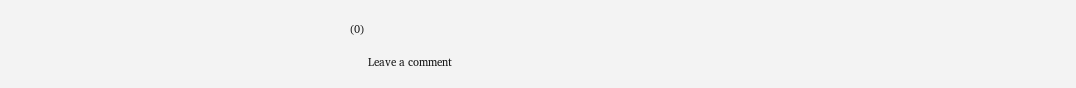(0)

      Leave a comment